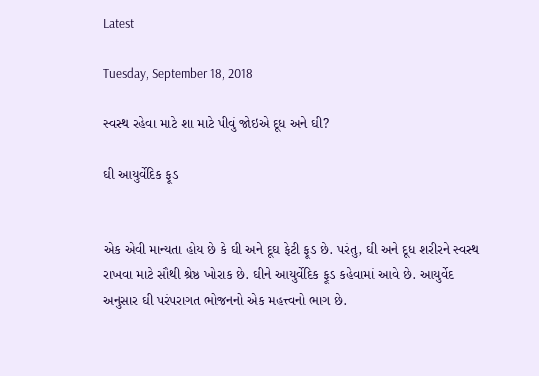Latest

Tuesday, September 18, 2018

સ્વસ્થ રહેવા માટે શા માટે પીવું જોઇએ દૂધ અને ઘી?

ઘી આયુર્વેદિક ફૂડ


એક એવી માન્યતા હોય છે કે ઘી અને દૂઘ ફેટી ફૂડ છે. પરંતુ, ઘી અને દૂધ શરીરને સ્વસ્થ રાખવા માટે સૌથી શ્રેષ્ઠ ખોરાક છે. ઘીને આયુર્વેદિક ફૂડ કહેવામાં આવે છે. આયુર્વેદ અનુસાર ઘી પરંપરાગત ભોજનનો એક મહત્ત્વનો ભાગ છે.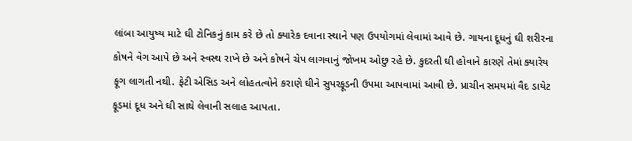લાંબા આયુષ્ય માટે ઘી ટોનિકનું કામ કરે છે તો ક્યારેક દવાના સ્થાને પણ ઉપયોગમાં લેવામાં આવે છે. ગાયના દૂધનું ઘી શરીરના કોષને વેગ આપે છે અને સ્વસ્થ રાખે છે અને કોષને ચેપ લાગવાનું જોખમ ઓછુ રહે છે. કુદરતી ઘી હોવાને કારણે તેમાં ક્યારેય ફૂગ લાગતી નથી. ફેટી એસિડ અને લોહતત્વોને કરાણે ઘીને સુપરફૂડની ઉપમા આપવામાં આવી છે. પ્રાચીન સમયમાં વૈદ ડાયેટ ફૂડમાં દૂધ અને ઘી સાથે લેવાની સલાહ આપતા.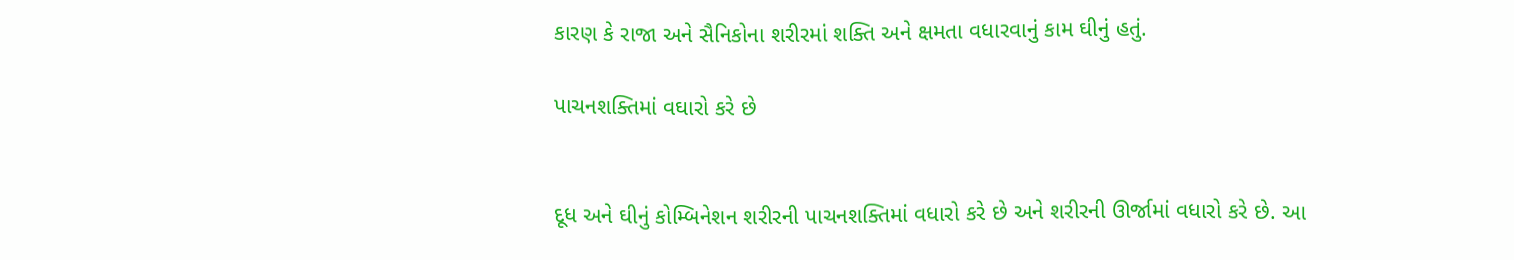કારણ કે રાજા અને સૈનિકોના શરીરમાં શક્તિ અને ક્ષમતા વધારવાનું કામ ઘીનું હતું.

પાચનશક્તિમાં વઘારો કરે છે


દૂધ અને ઘીનું કોમ્બિનેશન શરીરની પાચનશક્તિમાં વધારો કરે છે અને શરીરની ઊર્જામાં વધારો કરે છે. આ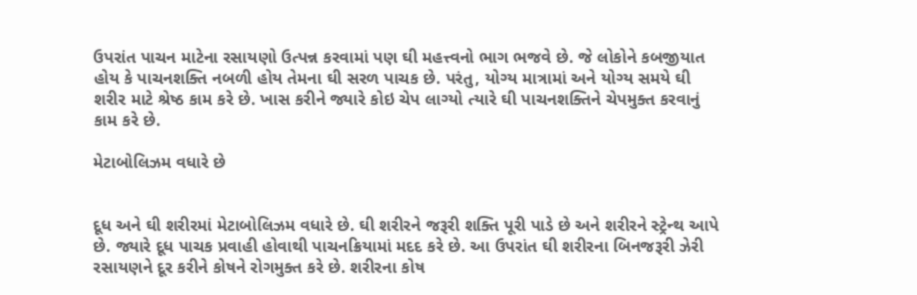ઉપરાંત પાચન માટેના રસાયણો ઉત્પન્ન કરવામાં પણ ઘી મહત્ત્વનો ભાગ ભજવે છે. જે લોકોને કબજીયાત હોય કે પાચનશક્તિ નબળી હોય તેમના ઘી સરળ પાચક છે. પરંતુ, યોગ્ય માત્રામાં અને યોગ્ય સમયે ઘી શરીર માટે શ્રેષ્ઠ કામ કરે છે. ખાસ કરીને જ્યારે કોઇ ચેપ લાગ્યો ત્યારે ઘી પાચનશક્તિને ચેપમુક્ત કરવાનું કામ કરે છે.

મેટાબોલિઝમ વધારે છે


દૂધ અને ઘી શરીરમાં મેટાબોલિઝમ વધારે છે. ઘી શરીરને જરૂરી શક્તિ પૂરી પાડે છે અને શરીરને સ્ટ્રેન્થ આપે છે. જ્યારે દૂધ પાચક પ્રવાહી હોવાથી પાચનક્રિયામાં મદદ કરે છે. આ ઉપરાંત ઘી શરીરના બિનજરૂરી ઝેરી રસાયણને દૂર કરીને કોષને રોગમુક્ત કરે છે. શરીરના કોષ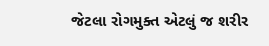જેટલા રોગમુક્ત એટલું જ શરીર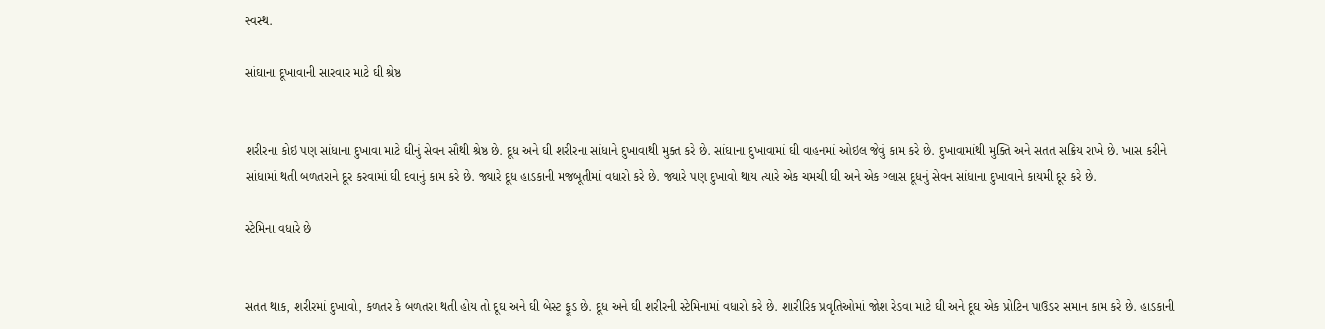સ્વસ્થ.

સાંઘાના દૂખાવાની સારવાર માટે ઘી શ્રેષ્ઠ


શરીરના કોઇ પણ સાંધાના દુખાવા માટે ઘીનું સેવન સૌથી શ્રેષ્ઠ છે. દૂધ અને ઘી શરીરના સાંધાને દુખાવાથી મુક્ત કરે છે. સાંઘાના દુખાવામાં ઘી વાહનમાં ઓઇલ જેવું કામ કરે છે. દુખાવામાંથી મુક્તિ અને સતત સક્રિય રાખે છે. ખાસ કરીને સાંધામાં થતી બળતરાને દૂર કરવામાં ઘી દવાનું કામ કરે છે. જ્યારે દૂધ હાડકાની મજબૂતીમાં વધારો કરે છે. જ્યારે પણ દુખાવો થાય ત્યારે એક ચમચી ઘી અને એક ગ્લાસ દૂધનું સેવન સાંધાના દુખાવાને કાયમી દૂર કરે છે.

સ્ટેમિના વધારે છે


સતત થાક, શરીરમાં દુખાવો, કળતર કે બળતરા થતી હોય તો દૂઘ અને ઘી બેસ્ટ ફૂડ છે. દૂધ અને ઘી શરીરની સ્ટેમિનામાં વધારો કરે છે. શારીરિક પ્રવૃતિઓમાં જોશ રેડવા માટે ઘી અને દૂઘ એક પ્રોટિન પાઉડર સમાન કામ કરે છે. હાડકાની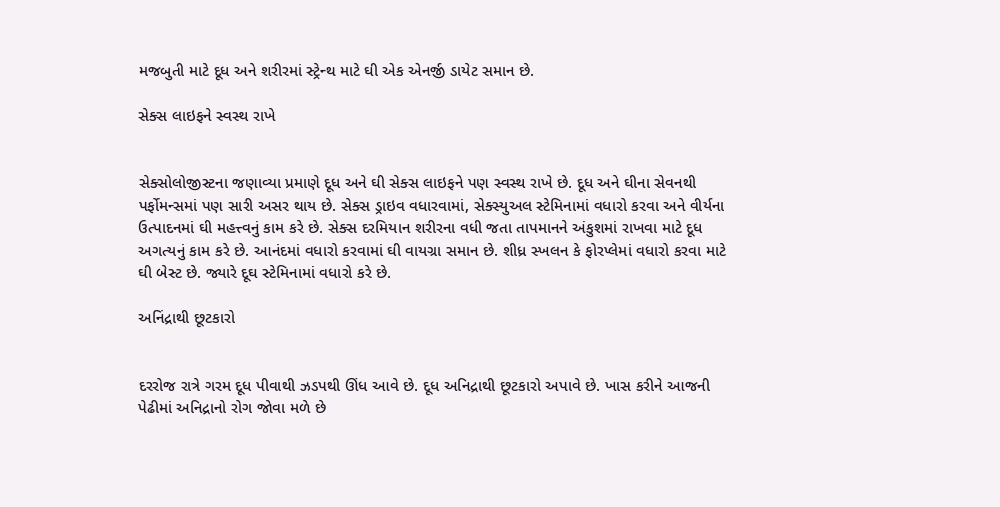મજબુતી માટે દૂધ અને શરીરમાં સ્ટ્રેન્થ માટે ઘી એક એનર્જી ડાયેટ સમાન છે.

સેક્સ લાઇફને સ્વસ્થ રાખે


સેક્સોલોજીસ્ટના જણાવ્યા પ્રમાણે દૂધ અને ઘી સેક્સ લાઇફને પણ સ્વસ્થ રાખે છે. દૂધ અને ઘીના સેવનથી પર્ફોમન્સમાં પણ સારી અસર થાય છે. સેક્સ ડ્રાઇવ વધારવામાં, સેક્સ્યુઅલ સ્ટેમિનામાં વધારો કરવા અને વીર્યના ઉત્પાદનમાં ઘી મહત્ત્વનું કામ કરે છે. સેક્સ દરમિયાન શરીરના વધી જતા તાપમાનને અંકુશમાં રાખવા માટે દૂધ અગત્યનું કામ કરે છે. આનંદમાં વધારો કરવામાં ઘી વાયગ્રા સમાન છે. શીધ્ર સ્ખલન કે ફોરપ્લેમાં વધારો કરવા માટે ઘી બેસ્ટ છે. જ્યારે દૂઘ સ્ટેમિનામાં વધારો કરે છે.

અનિંદ્રાથી છૂટકારો


દરરોજ રાત્રે ગરમ દૂધ પીવાથી ઝડપથી ઊંધ આવે છે. દૂધ અનિદ્રાથી છૂટકારો અપાવે છે. ખાસ કરીને આજની પેઢીમાં અનિદ્રાનો રોગ જોવા મળે છે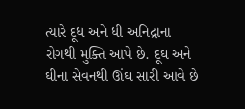ત્યારે દૂધ અને ધી અનિદ્રાના રોગથી મુક્તિ આપે છે. દૂઘ અને ઘીના સેવનથી ઊંઘ સારી આવે છે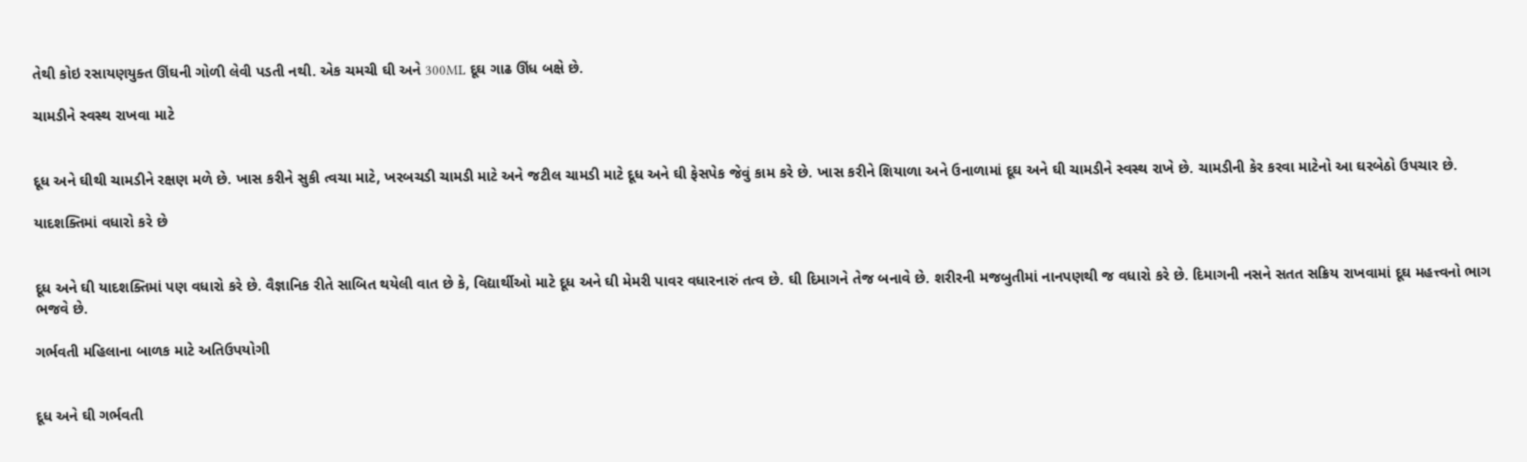તેથી કોઇ રસાયણયુક્ત ઊંઘની ગોળી લેવી પડતી નથી. એક ચમચી ઘી અને 300ML દૂઘ ગાઢ ઊંધ બક્ષે છે.

ચામડીને સ્વસ્થ રાખવા માટે


દૂધ અને ઘીથી ચામડીને રક્ષણ મળે છે. ખાસ કરીને સુકી ત્વચા માટે, ખરબચડી ચામડી માટે અને જટીલ ચામડી માટે દૂધ અને ઘી ફેસપેક જેવું કામ કરે છે. ખાસ કરીને શિયાળા અને ઉનાળામાં દૂઘ અને ઘી ચામડીને સ્વસ્થ રાખે છે. ચામડીની કેર કરવા માટેનો આ ઘરબેઠો ઉપચાર છે.

યાદશક્તિમાં વધારો કરે છે


દૂધ અને ઘી યાદશક્તિમાં પણ વધારો કરે છે. વૈજ્ઞાનિક રીતે સાબિત થયેલી વાત છે કે, વિદ્યાર્થીઓ માટે દૂધ અને ઘી મેમરી પાવર વધારનારું તત્વ છે. ઘી દિમાગને તેજ બનાવે છે. શરીરની મજબુતીમાં નાનપણથી જ વધારો કરે છે. દિમાગની નસને સતત સક્રિય રાખવામાં દૂઘ મહત્ત્વનો ભાગ ભજવે છે.

ગર્ભવતી મહિલાના બાળક માટે અતિઉપયોગી


દૂધ અને ઘી ગર્ભવતી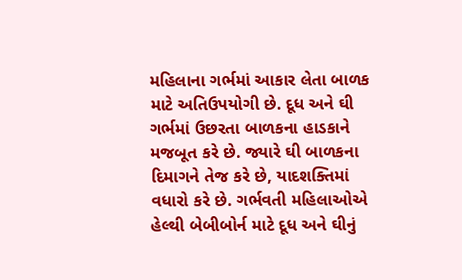મહિલાના ગર્ભમાં આકાર લેતા બાળક માટે અતિઉપયોગી છે. દૂધ અને ઘી ગર્ભમાં ઉછરતા બાળકના હાડકાને મજબૂત કરે છે. જ્યારે ઘી બાળકના દિમાગને તેજ કરે છે, યાદશક્તિમાં વધારો કરે છે. ગર્ભવતી મહિલાઓએ હેલ્થી બેબીબોર્ન માટે દૂધ અને ઘીનું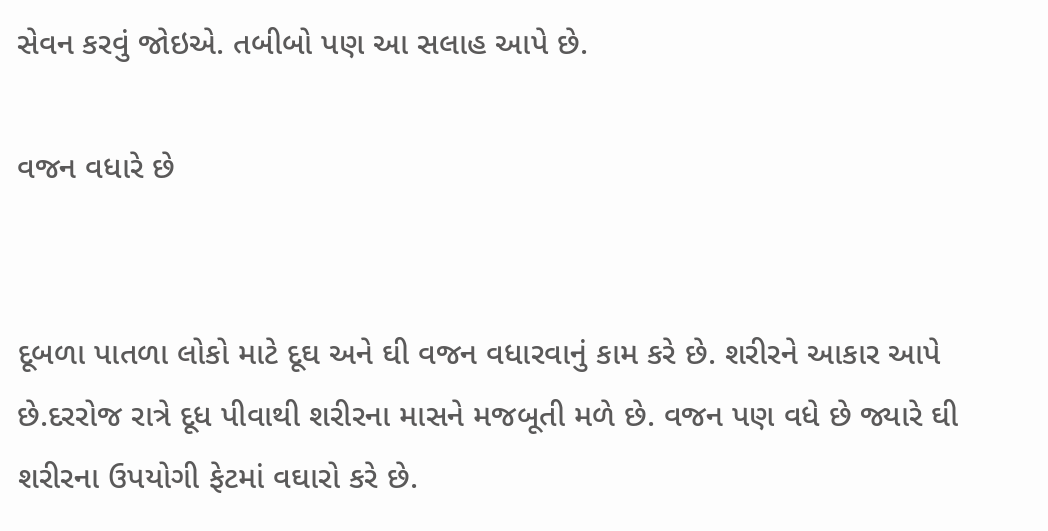સેવન કરવું જોઇએ. તબીબો પણ આ સલાહ આપે છે.

વજન વધારે છે


દૂબળા પાતળા લોકો માટે દૂઘ અને ઘી વજન વધારવાનું કામ કરે છે. શરીરને આકાર આપે છે.દરરોજ રાત્રે દૂધ પીવાથી શરીરના માસને મજબૂતી મળે છે. વજન પણ વધે છે જ્યારે ઘી શરીરના ઉપયોગી ફેટમાં વઘારો કરે છે.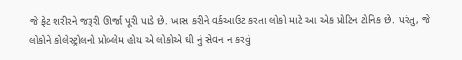જે ફેટ શરીરને જરૂરી ઊર્જા પૂરી પાડે છે. ખાસ કરીને વર્કઆઉટ કરતા લોકો માટે આ એક પ્રોટિન ટોનિક છે. પરંતુ, જે લોકોને કોલેસ્ટ્રોલનો પ્રોબ્લેમ હોય એ લોકોએ ઘી નું સેવન ન કરવું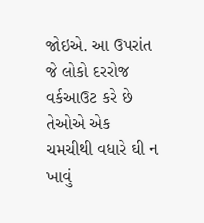જોઇએ. આ ઉપરાંત જે લોકો દરરોજ વર્કઆઉટ કરે છે તેઓએ એક ચમચીથી વધારે ઘી ન ખાવું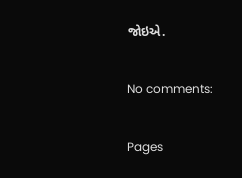જોઇએ.

No comments:

Pages